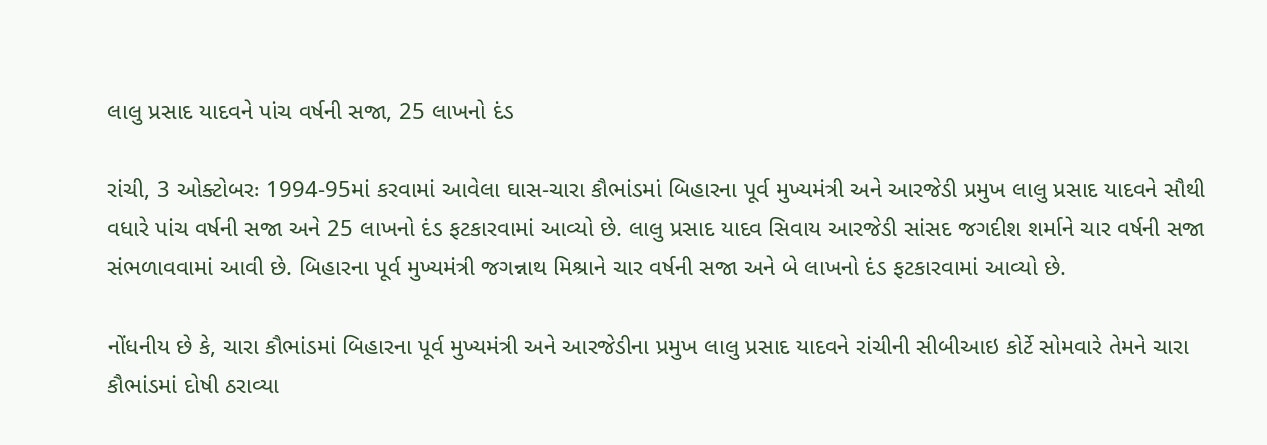લાલુ પ્રસાદ યાદવને પાંચ વર્ષની સજા, 25 લાખનો દંડ

રાંચી, 3 ઓક્ટોબરઃ 1994-95માં કરવામાં આવેલા ઘાસ-ચારા કૌભાંડમાં બિહારના પૂર્વ મુખ્યમંત્રી અને આરજેડી પ્રમુખ લાલુ પ્રસાદ યાદવને સૌથી વધારે પાંચ વર્ષની સજા અને 25 લાખનો દંડ ફટકારવામાં આવ્યો છે. લાલુ પ્રસાદ યાદવ સિવાય આરજેડી સાંસદ જગદીશ શર્માને ચાર વર્ષની સજા સંભળાવવામાં આવી છે. બિહારના પૂર્વ મુખ્યમંત્રી જગન્નાથ મિશ્રાને ચાર વર્ષની સજા અને બે લાખનો દંડ ફટકારવામાં આવ્યો છે.

નોંધનીય છે કે, ચારા કૌભાંડમાં બિહારના પૂર્વ મુખ્યમંત્રી અને આરજેડીના પ્રમુખ લાલુ પ્રસાદ યાદવને રાંચીની સીબીઆઇ કોર્ટે સોમવારે તેમને ચારા કૌભાંડમાં દોષી ઠરાવ્યા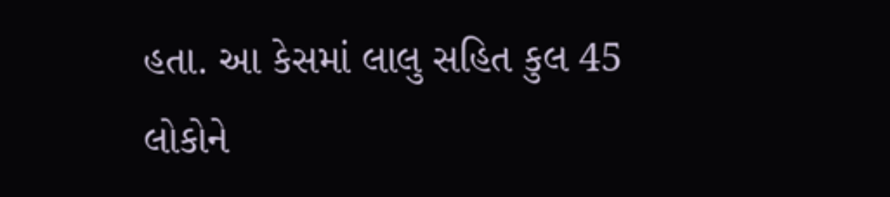હતા. આ કેસમાં લાલુ સહિત કુલ 45 લોકોને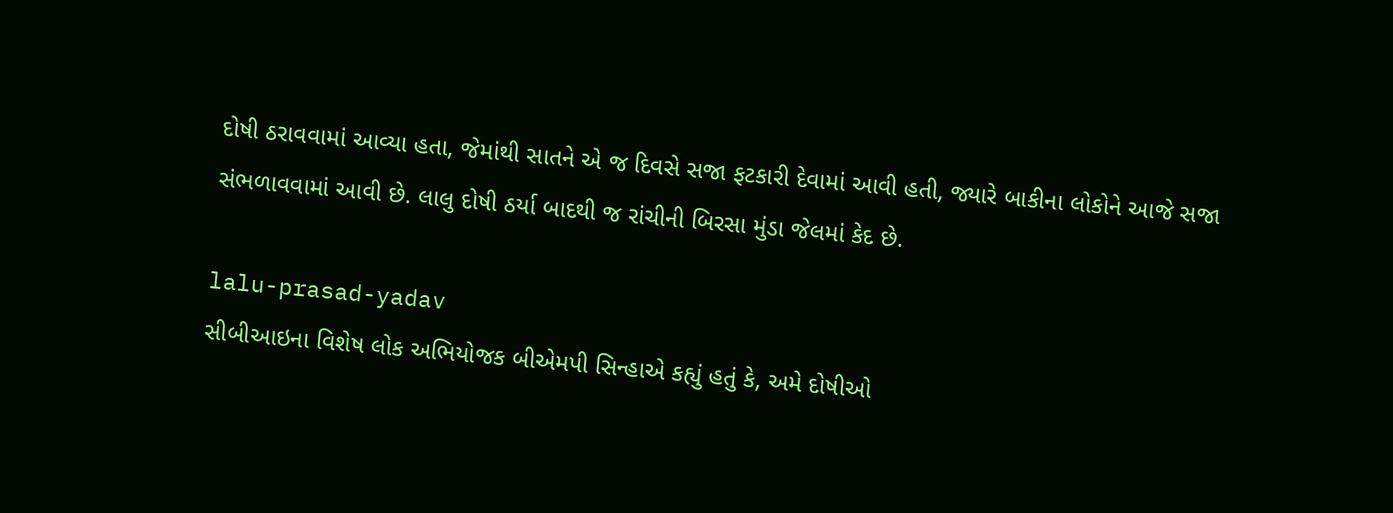દોષી ઠરાવવામાં આવ્યા હતા, જેમાંથી સાતને એ જ દિવસે સજા ફટકારી દેવામાં આવી હતી, જ્યારે બાકીના લોકોને આજે સજા સંભળાવવામાં આવી છે. લાલુ દોષી ઠર્યા બાદથી જ રાંચીની બિરસા મુંડા જેલમાં કેદ છે.

lalu-prasad-yadav
સીબીઆઇના વિશેષ લોક અભિયોજક બીએમપી સિન્હાએ કહ્યું હતું કે, અમે દોષીઓ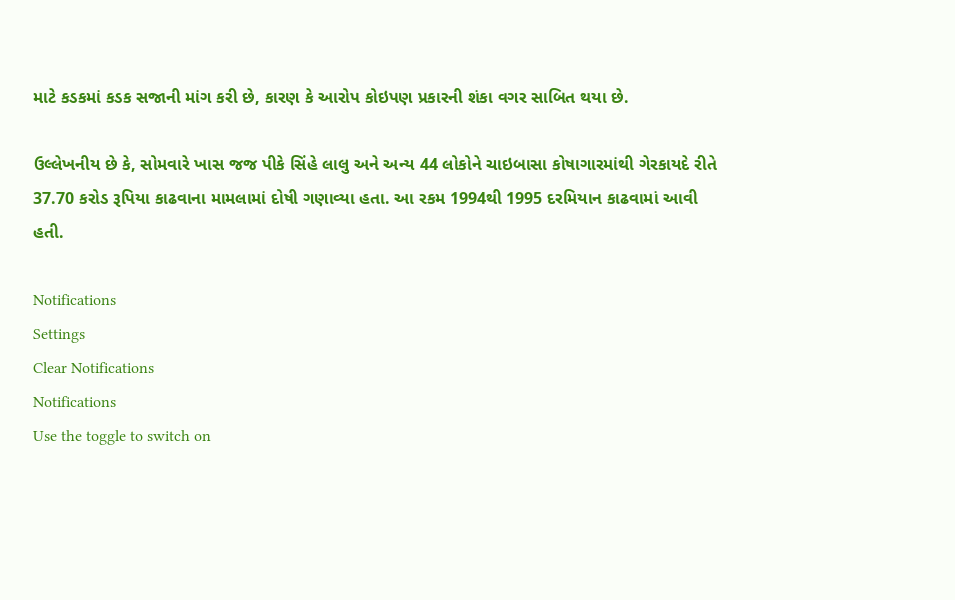માટે કડકમાં કડક સજાની માંગ કરી છે, કારણ કે આરોપ કોઇપણ પ્રકારની શંકા વગર સાબિત થયા છે.

ઉલ્લેખનીય છે કે, સોમવારે ખાસ જજ પીકે સિંહે લાલુ અને અન્ય 44 લોકોને ચાઇબાસા કોષાગારમાંથી ગેરકાયદે રીતે 37.70 કરોડ રૂપિયા કાઢવાના મામલામાં દોષી ગણાવ્યા હતા. આ રકમ 1994થી 1995 દરમિયાન કાઢવામાં આવી હતી.

Notifications
Settings
Clear Notifications
Notifications
Use the toggle to switch on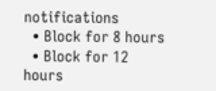notifications
  • Block for 8 hours
  • Block for 12 hours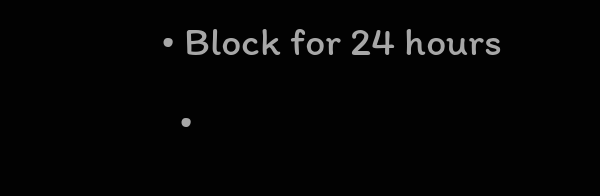• Block for 24 hours
  •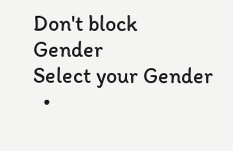Don't block
Gender
Select your Gender
  •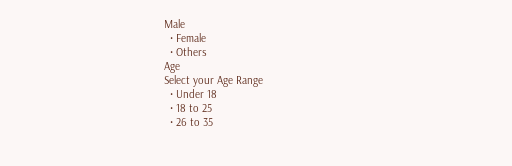Male
  • Female
  • Others
Age
Select your Age Range
  • Under 18
  • 18 to 25
  • 26 to 35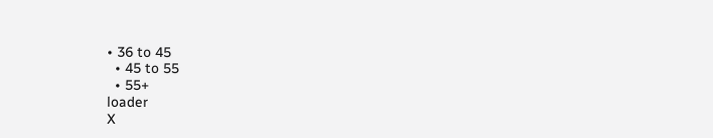• 36 to 45
  • 45 to 55
  • 55+
loader
X